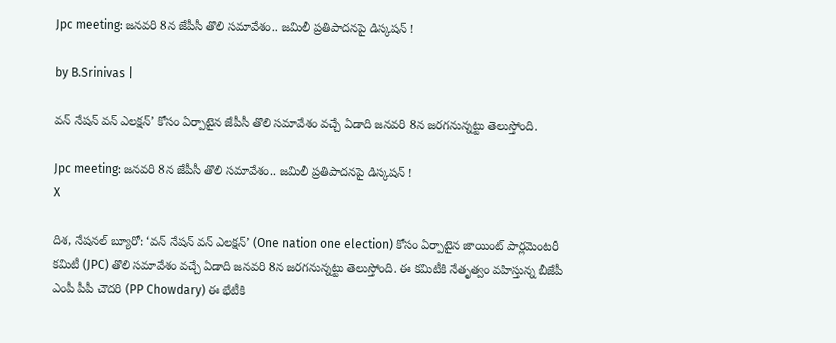Jpc meeting: జనవరి 8న జేపీసీ తొలి సమావేశం.. జమిలీ ప్రతిపాదనపై డిస్కషన్ !

by B.Srinivas |

వన్ నేషన్ వన్ ఎలక్షన్’ కోసం ఏర్పాటైన జేపీసీ తొలి సమావేశం వచ్చే ఏడాది జనవరి 8న జరగనున్నట్టు తెలుస్తోంది.

Jpc meeting: జనవరి 8న జేపీసీ తొలి సమావేశం.. జమిలీ ప్రతిపాదనపై డిస్కషన్ !
X

దిశ, నేషనల్ బ్యూరో: ‘వన్ నేషన్ వన్ ఎలక్షన్’ (One nation one election) కోసం ఏర్పాటైన జాయింట్ పార్లమెంటరీ కమిటీ (JPC) తొలి సమావేశం వచ్చే ఏడాది జనవరి 8న జరగనున్నట్టు తెలుస్తోంది. ఈ కమిటీకి నేతృత్వం వహిస్తున్న బీజేపీ ఎంపీ పీపీ చౌదరి (PP Chowdary) ఈ భేటీకి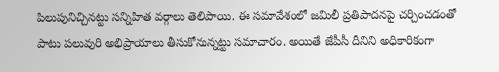పిలుపునిచ్చినట్టు సన్నిహిత వర్గాలు తెలిపాయి. ఈ సమావేశంలో జమిలీ ప్రతిపాదనపై చర్చించడంతో పాటు పలువురి అభిప్రాయాలు తీసుకోనున్నట్టు సమాచారం. అయితే జేపీసీ దీనిని అధికారికంగా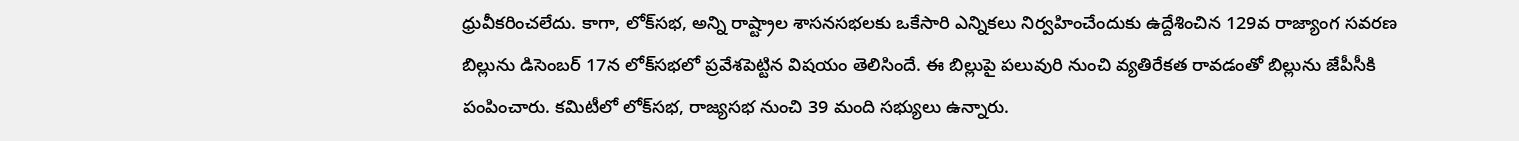ధ్రువీకరించలేదు. కాగా, లోక్‌సభ, అన్ని రాష్ట్రాల శాసనసభలకు ఒకేసారి ఎన్నికలు నిర్వహించేందుకు ఉద్దేశించిన 129వ రాజ్యాంగ సవరణ బిల్లును డిసెంబర్ 17న లోక్‌సభలో ప్రవేశపెట్టిన విషయం తెలిసిందే. ఈ బిల్లుపై పలువురి నుంచి వ్యతిరేకత రావడంతో బిల్లును జేపీసీకి పంపించారు. కమిటీలో లోక్‌సభ, రాజ్యసభ నుంచి 39 మంది సభ్యులు ఉన్నారు.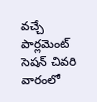వచ్చే పార్లమెంట్ సెషన్ చివరి వారంలో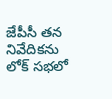జేపీసీ తన నివేదికను లోక్ సభలో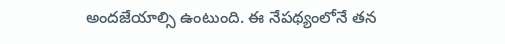అందజేయాల్సి ఉంటుంది. ఈ నేపథ్యంలోనే తన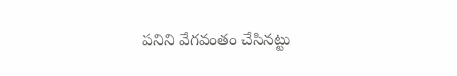పనిని వేగవంతం చేసినట్టు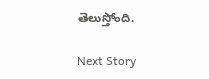తెలుస్తోంది.

Next Story